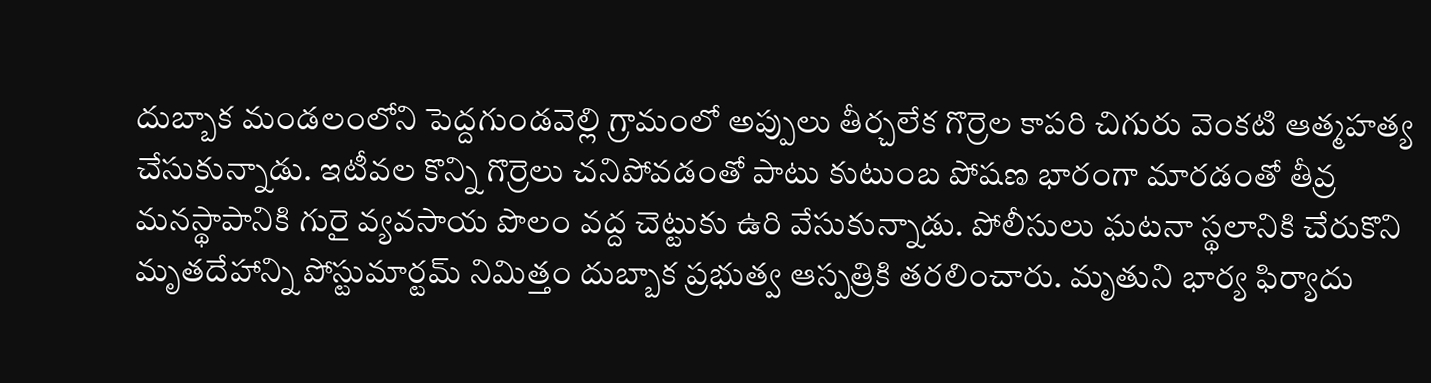దుబ్బాక మండలంలోని పెద్దగుండవెల్లి గ్రామంలో అప్పులు తీర్చలేక గొర్రెల కాపరి చిగురు వెంకటి ఆత్మహత్య చేసుకున్నాడు. ఇటీవల కొన్ని గొర్రెలు చనిపోవడంతో పాటు కుటుంబ పోషణ భారంగా మారడంతో తీవ్ర మనస్థాపానికి గురై వ్యవసాయ పొలం వద్ద చెట్టుకు ఉరి వేసుకున్నాడు. పోలీసులు ఘటనా స్థలానికి చేరుకొని మృతదేహాన్ని పోస్టుమార్టమ్ నిమిత్తం దుబ్బాక ప్రభుత్వ ఆస్పత్రికి తరలించారు. మృతుని భార్య ఫిర్యాదు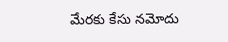మేరకు కేసు నమోదు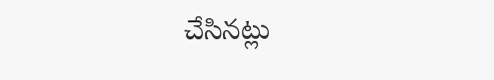చేసినట్లు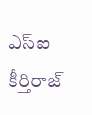ఎస్ఐ కీర్తిరాజ్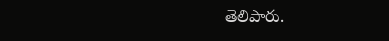తెలిపారు.